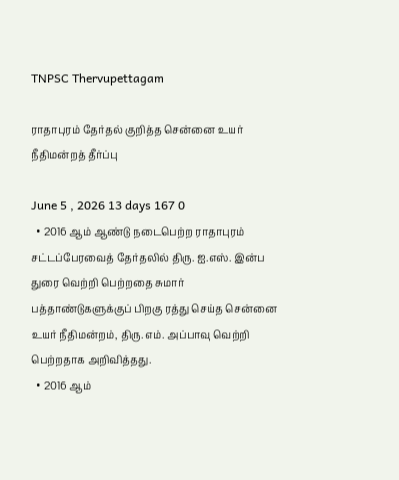TNPSC Thervupettagam

ராதாபுரம் தேர்தல் குறித்த சென்னை உயர் நீதிமன்றத் தீர்ப்பு

June 5 , 2026 13 days 167 0
  • 2016 ஆம் ஆண்டு நடைபெற்ற ராதாபுரம் சட்டப்பேரவைத் தேர்தலில் திரு. ஐ.எஸ். இன்ப துரை வெற்றி பெற்றதை சுமார் பத்தாண்டுகளுக்குப் பிறகு ரத்து செய்த சென்னை உயர் நீதிமன்றம், திரு. எம். அப்பாவு வெற்றி பெற்றதாக அறிவித்தது.
  • 2016 ஆம்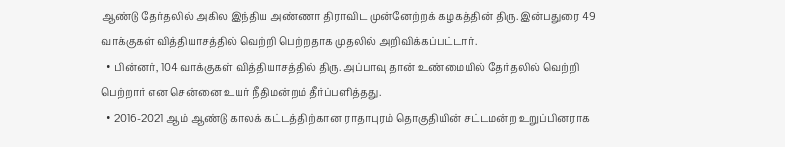ஆண்டு தேர்தலில் அகில இந்திய அண்ணா திராவிட முன்னேற்றக் கழகத்தின் திரு. இன்பதுரை 49 வாக்குகள் வித்தியாசத்தில் வெற்றி பெற்றதாக முதலில் அறிவிக்கப்பட்டார்.
  • பின்னர், 104 வாக்குகள் வித்தியாசத்தில் திரு. அப்பாவு தான் உண்மையில் தேர்தலில் வெற்றி பெற்றார் என சென்னை உயர் நீதிமன்றம் தீர்ப்பளித்தது.
  • 2016-2021 ஆம் ஆண்டு காலக் கட்டத்திற்கான ராதாபுரம் தொகுதியின் சட்டமன்ற உறுப்பினராக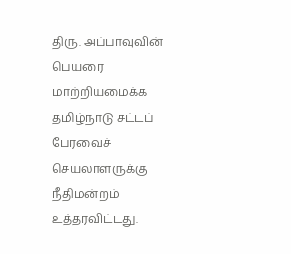திரு. அப்பாவுவின் பெயரை மாற்றியமைக்க தமிழ்நாடு சட்டப் பேரவைச் செயலாளருக்கு நீதிமன்றம் உத்தரவிட்டது.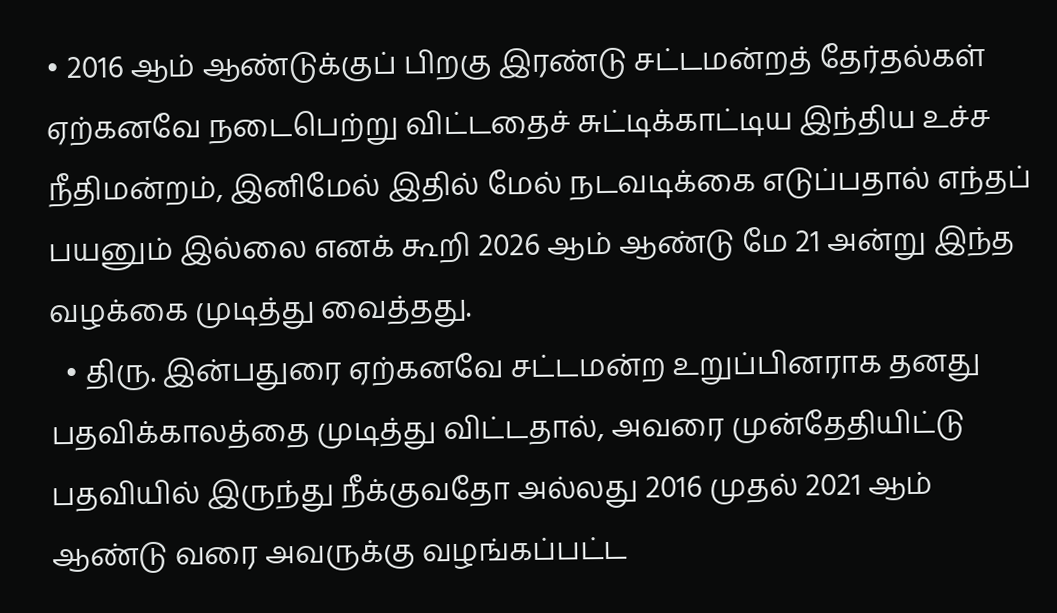• 2016 ஆம் ஆண்டுக்குப் பிறகு இரண்டு சட்டமன்றத் தேர்தல்கள் ஏற்கனவே நடைபெற்று விட்டதைச் சுட்டிக்காட்டிய இந்திய உச்ச நீதிமன்றம், இனிமேல் இதில் மேல் நடவடிக்கை எடுப்பதால் எந்தப் பயனும் இல்லை எனக் கூறி 2026 ஆம் ஆண்டு மே 21 அன்று இந்த வழக்கை முடித்து வைத்தது.
  • திரு. இன்பதுரை ஏற்கனவே சட்டமன்ற உறுப்பினராக தனது பதவிக்காலத்தை முடித்து விட்டதால், அவரை முன்தேதியிட்டு பதவியில் இருந்து நீக்குவதோ அல்லது 2016 முதல் 2021 ஆம் ஆண்டு வரை அவருக்கு வழங்கப்பட்ட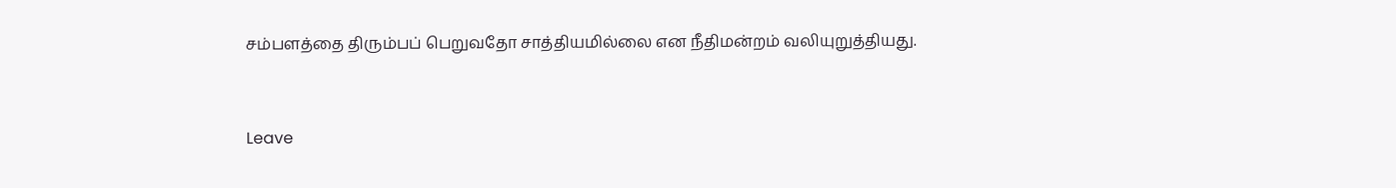சம்பளத்தை திரும்பப் பெறுவதோ சாத்தியமில்லை என நீதிமன்றம் வலியுறுத்தியது.



Leave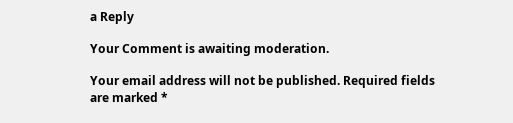a Reply

Your Comment is awaiting moderation.

Your email address will not be published. Required fields are marked *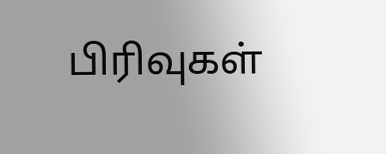பிரிவுகள்